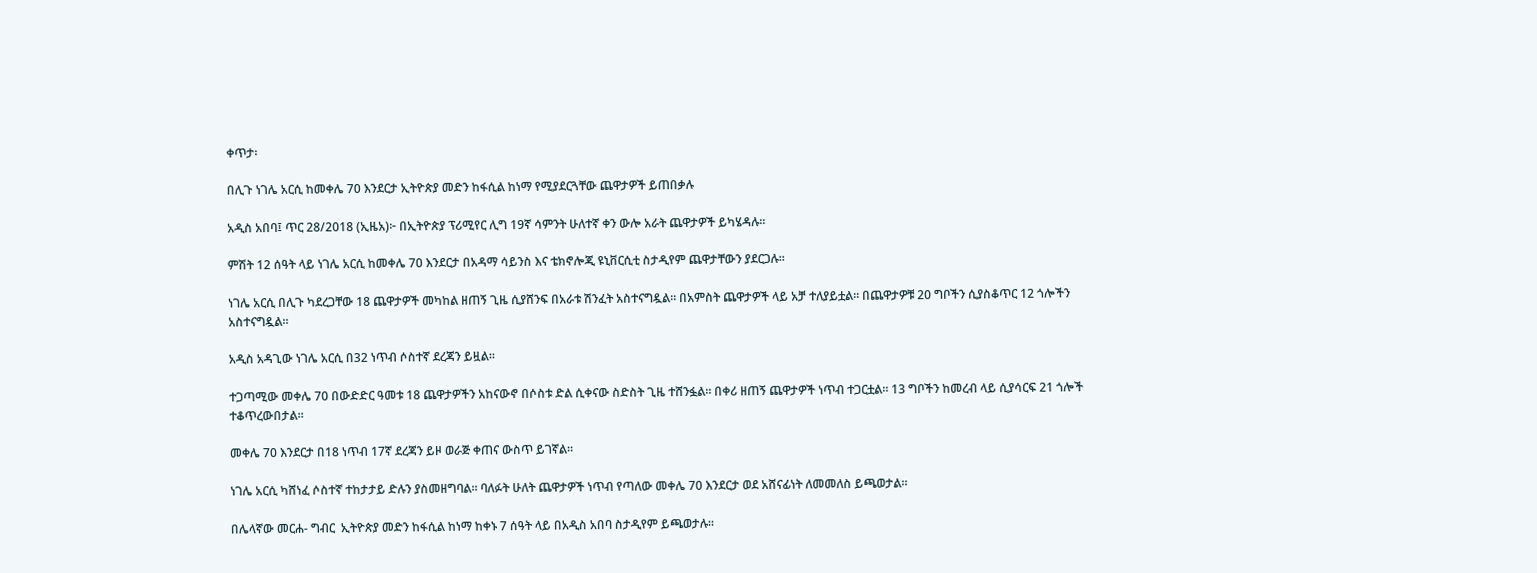ቀጥታ፡

በሊጉ ነገሌ አርሲ ከመቀሌ 70 እንደርታ ኢትዮጵያ መድን ከፋሲል ከነማ የሚያደርጓቸው ጨዋታዎች ይጠበቃሉ

አዲስ አበባ፤ ጥር 28/2018 (ኢዜአ)፦ በኢትዮጵያ ፕሪሚየር ሊግ 19ኛ ሳምንት ሁለተኛ ቀን ውሎ አራት ጨዋታዎች ይካሄዳሉ።

ምሽት 12 ሰዓት ላይ ነገሌ አርሲ ከመቀሌ 70 እንደርታ በአዳማ ሳይንስ እና ቴክኖሎጂ ዩኒቨርሲቲ ስታዲየም ጨዋታቸውን ያደርጋሉ።

ነገሌ አርሲ በሊጉ ካደረጋቸው 18 ጨዋታዎች መካከል ዘጠኝ ጊዜ ሲያሸንፍ በአራቱ ሽንፈት አስተናግዷል። በአምስት ጨዋታዎች ላይ አቻ ተለያይቷል። በጨዋታዎቹ 20 ግቦችን ሲያስቆጥር 12 ጎሎችን አስተናግዷል።

አዲስ አዳጊው ነገሌ አርሲ በ32 ነጥብ ሶስተኛ ደረጃን ይዟል።

ተጋጣሚው መቀሌ 70 በውድድር ዓመቱ 18 ጨዋታዎችን አከናውኖ በሶስቱ ድል ሲቀናው ስድስት ጊዜ ተሸንፏል። በቀሪ ዘጠኝ ጨዋታዎች ነጥብ ተጋርቷል። 13 ግቦችን ከመረብ ላይ ሲያሳርፍ 21 ጎሎች ተቆጥረውበታል።

መቀሌ 70 እንደርታ በ18 ነጥብ 17ኛ ደረጃን ይዞ ወራጅ ቀጠና ውስጥ ይገኛል።

ነገሌ አርሲ ካሸነፈ ሶስተኛ ተከታታይ ድሉን ያስመዘግባል። ባለፉት ሁለት ጨዋታዎች ነጥብ የጣለው መቀሌ 70 እንደርታ ወደ አሸናፊነት ለመመለስ ይጫወታል።

በሌላኛው መርሐ- ግብር  ኢትዮጵያ መድን ከፋሲል ከነማ ከቀኑ 7 ሰዓት ላይ በአዲስ አበባ ስታዲየም ይጫወታሉ።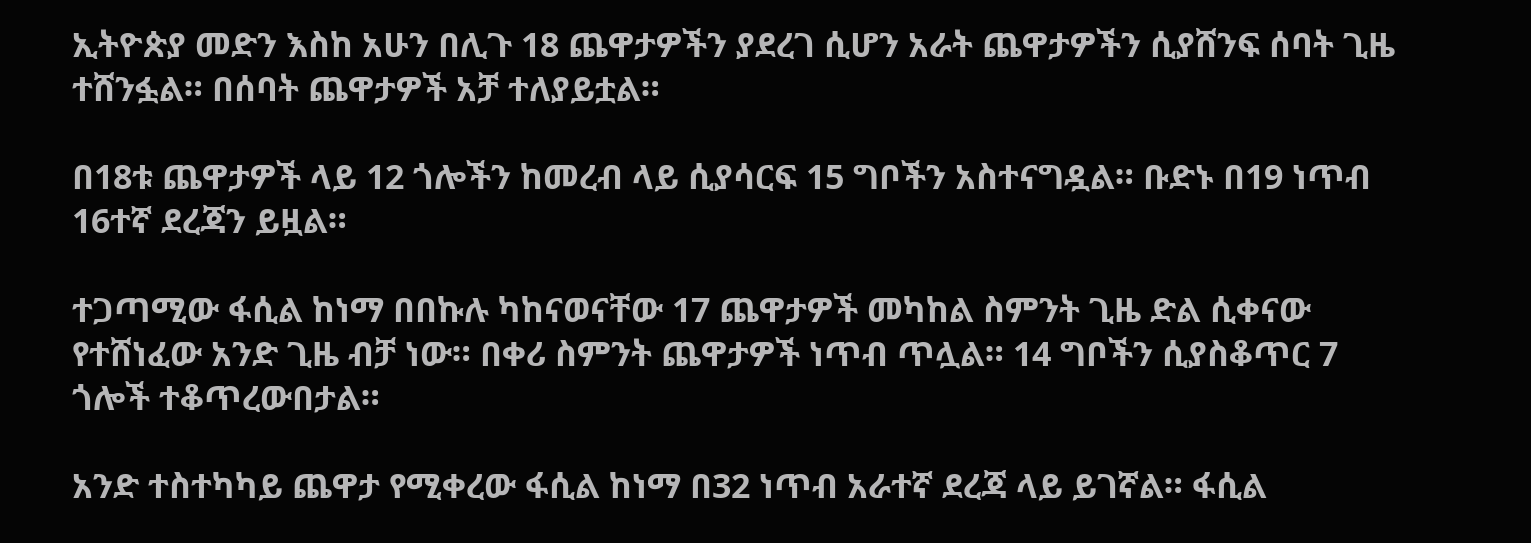ኢትዮጵያ መድን እስከ አሁን በሊጉ 18 ጨዋታዎችን ያደረገ ሲሆን አራት ጨዋታዎችን ሲያሸንፍ ሰባት ጊዜ ተሸንፏል። በሰባት ጨዋታዎች አቻ ተለያይቷል።

በ18ቱ ጨዋታዎች ላይ 12 ጎሎችን ከመረብ ላይ ሲያሳርፍ 15 ግቦችን አስተናግዷል። ቡድኑ በ19 ነጥብ 16ተኛ ደረጃን ይዟል።

ተጋጣሚው ፋሲል ከነማ በበኩሉ ካከናወናቸው 17 ጨዋታዎች መካከል ስምንት ጊዜ ድል ሲቀናው የተሸነፈው አንድ ጊዜ ብቻ ነው። በቀሪ ስምንት ጨዋታዎች ነጥብ ጥሏል። 14 ግቦችን ሲያስቆጥር 7 ጎሎች ተቆጥረውበታል።

አንድ ተስተካካይ ጨዋታ የሚቀረው ፋሲል ከነማ በ32 ነጥብ አራተኛ ደረጃ ላይ ይገኛል። ፋሲል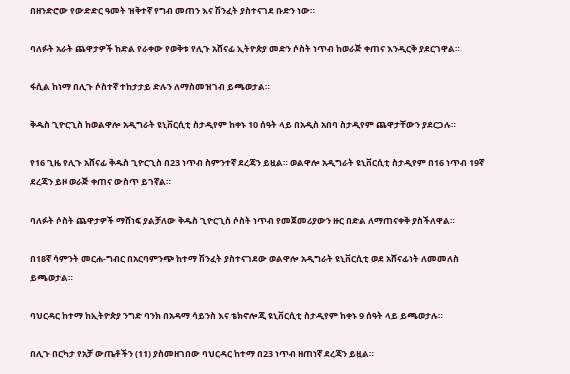በዘንድሮው የውድድር ዓመት ዝቅተኛ የግብ መጠን እና ሽንፈት ያስተናገደ ቡድን ነው።

ባለፉት አራት ጨዋታዎች ከድል የራቀው የወቅቱ የሊጉ አሸናፊ ኢትዮጵያ መድን ሶስት ነጥብ ከወራጅ ቀጠና እንዲርቅ ያደርገዋል።

ፋሲል ከነማ በሊጉ ሶስተኛ ተከታታይ ድሉን ለማስመዝገብ ይጫወታል።

ቅዱስ ጊዮርጊስ ከወልዋሎ አዲግራት ዩኒቨርሲቲ ስታዲየም ከቀኑ 10 ሰዓት ላይ በአዲስ አበባ ስታዲየም ጨዋታቸውን ያደርጋሉ።

የ16 ጊዜ የሊጉ አሸናፊ ቅዱስ ጊዮርጊስ በ23 ነጥብ ስምንተኛ ደረጃን ይዟል። ወልዋሎ አዲግራት ዩኒቨርሲቲ ስታዲየም በ16 ነጥብ 19ኛ ደረጃን ይዞ ወራጅ ቀጠና ውስጥ ይገኛል።

ባለፉት ሶስት ጨዋታዎች ማሸነፍ ያልቻለው ቅዱስ ጊዮርጊስ ሶስት ነጥብ የመጀመሪያውን ዙር በድል ለማጠናቀቅ ያስችለዋል።

በ18ኛ ሳምንት መርሐ-ግብር በአርባምንጭ ከተማ ሽንፈት ያስተናገደው ወልዋሎ አዲግራት ዩኒቨርሲቲ ወደ አሸናፊነት ለመመለስ ይጫወታል።

ባህርዳር ከተማ ከኢትዮጵያ ንግድ ባንክ በአዳማ ሳይንስ እና ቴክኖሎጂ ዩኒቨርሲቲ ስታዲየም ከቀኑ 9 ሰዓት ላይ ይጫወታሉ።

በሊጉ በርካታ የአቻ ውጤቶችን (11) ያስመዘገበው ባህርዳር ከተማ በ23 ነጥብ ዘጠነኛ ደረጃን ይዟል።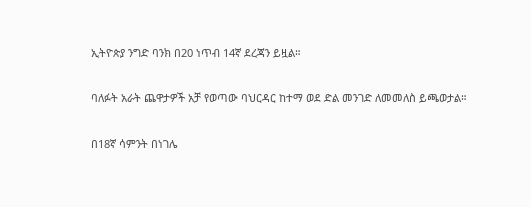ኢትዮጵያ ንግድ ባንክ በ20 ነጥብ 14ኛ ደረጃን ይዟል።

ባለፉት አራት ጨዋታዎች አቻ የወጣው ባህርዳር ከተማ ወደ ድል መንገድ ለመመለስ ይጫወታል።

በ18ኛ ሳምንት በነገሌ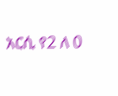አርሲ የ2 ለ 0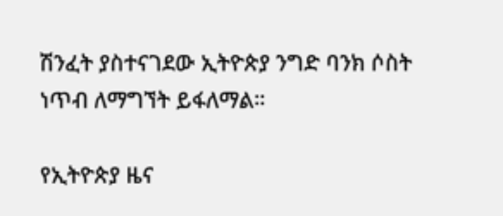ሽንፈት ያስተናገደው ኢትዮጵያ ንግድ ባንክ ሶስት ነጥብ ለማግኘት ይፋለማል።

የኢትዮጵያ ዜና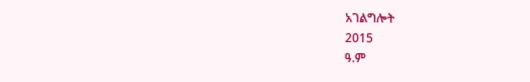አገልግሎት
2015
ዓ.ም